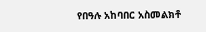የበዓሉ አከባበር አስመልክቶ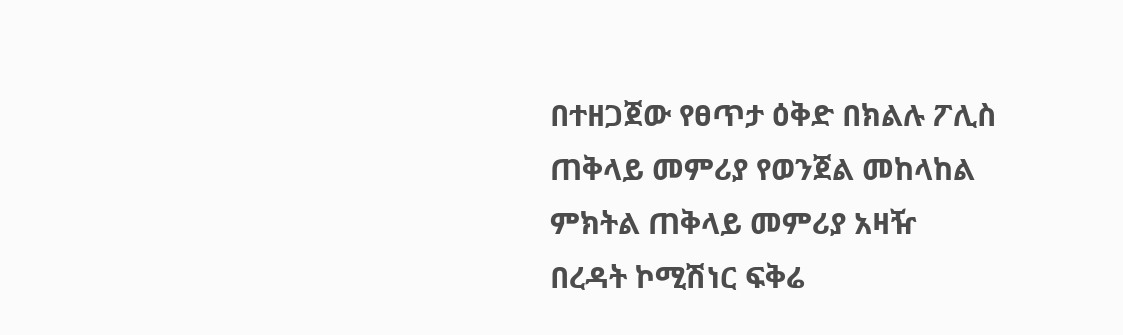በተዘጋጀው የፀጥታ ዕቅድ በክልሉ ፖሊስ ጠቅላይ መምሪያ የወንጀል መከላከል ምክትል ጠቅላይ መምሪያ አዛዥ በረዳት ኮሚሽነር ፍቅሬ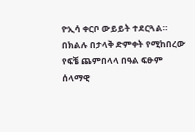ዮኢሳ ቀርቦ ውይይት ተደርጓል።
በክልሉ በታላቅ ድምቀት የሚከበረው የፍቼ ጨምበላላ በዓል ፍፁም ሰላማዊ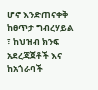ሆኖ እንድጠናቀቅ ከፀጥታ ግብረሃይል ፣ ከህዝብ ክንፍ አደረጃጀቶች እና ከአጎራባች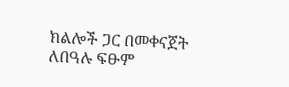ክልሎች ጋር በመቀናጀት ለበዓሉ ፍፁም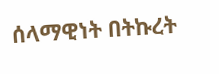ሰላማዊነት በትኩረት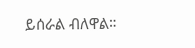ይሰራል ብለዋል።